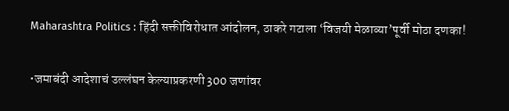Maharashtra Politics : हिंदी सक्तीविरोधात आंदोलन, ठाकरे गटाला ‘विजयी मेळाव्या’पूर्वी मोठा दणका!

•जमाबंदी आदेशाचं उल्लंघन केल्याप्रकरणी 300 जणांवर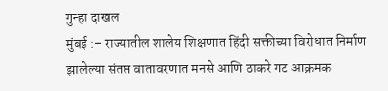गुन्हा दाखल
मुंबई :– राज्यातील शालेय शिक्षणात हिंदी सक्तीच्या विरोधात निर्माण झालेल्या संतप्त वातावरणात मनसे आणि ठाकरे गट आक्रमक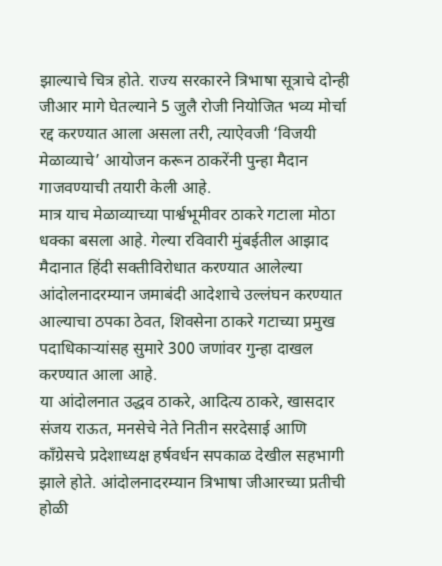झाल्याचे चित्र होते. राज्य सरकारने त्रिभाषा सूत्राचे दोन्ही जीआर मागे घेतल्याने 5 जुलै रोजी नियोजित भव्य मोर्चा रद्द करण्यात आला असला तरी, त्याऐवजी ‘विजयी मेळाव्याचे’ आयोजन करून ठाकरेंनी पुन्हा मैदान गाजवण्याची तयारी केली आहे.
मात्र याच मेळाव्याच्या पार्श्वभूमीवर ठाकरे गटाला मोठा धक्का बसला आहे. गेल्या रविवारी मुंबईतील आझाद मैदानात हिंदी सक्तीविरोधात करण्यात आलेल्या आंदोलनादरम्यान जमाबंदी आदेशाचे उल्लंघन करण्यात आल्याचा ठपका ठेवत, शिवसेना ठाकरे गटाच्या प्रमुख पदाधिकाऱ्यांसह सुमारे 300 जणांवर गुन्हा दाखल करण्यात आला आहे.
या आंदोलनात उद्धव ठाकरे, आदित्य ठाकरे, खासदार संजय राऊत, मनसेचे नेते नितीन सरदेसाई आणि काँग्रेसचे प्रदेशाध्यक्ष हर्षवर्धन सपकाळ देखील सहभागी झाले होते. आंदोलनादरम्यान त्रिभाषा जीआरच्या प्रतीची होळी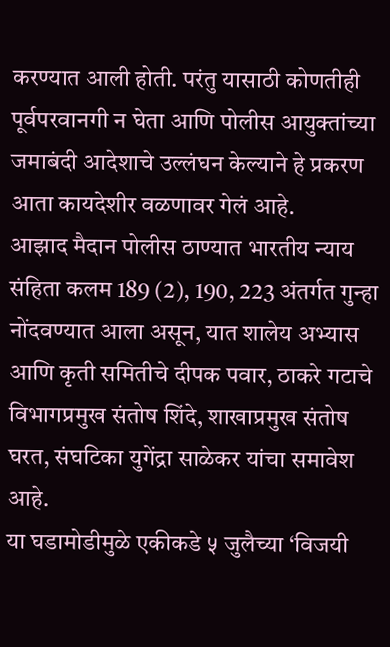करण्यात आली होती. परंतु यासाठी कोणतीही पूर्वपरवानगी न घेता आणि पोलीस आयुक्तांच्या जमाबंदी आदेशाचे उल्लंघन केल्याने हे प्रकरण आता कायदेशीर वळणावर गेलं आहे.
आझाद मैदान पोलीस ठाण्यात भारतीय न्याय संहिता कलम 189 (2), 190, 223 अंतर्गत गुन्हा नोंदवण्यात आला असून, यात शालेय अभ्यास आणि कृती समितीचे दीपक पवार, ठाकरे गटाचे विभागप्रमुख संतोष शिंदे, शाखाप्रमुख संतोष घरत, संघटिका युगेंद्रा साळेकर यांचा समावेश आहे.
या घडामोडीमुळे एकीकडे ५ जुलैच्या ‘विजयी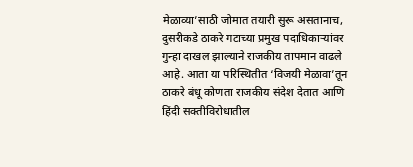मेळाव्या’साठी जोमात तयारी सुरू असतानाच, दुसरीकडे ठाकरे गटाच्या प्रमुख पदाधिकाऱ्यांवर गुन्हा दाखल झाल्याने राजकीय तापमान वाढले आहे. आता या परिस्थितीत ‘विजयी मेळावा’तून ठाकरे बंधू कोणता राजकीय संदेश देतात आणि हिंदी सक्तीविरोधातील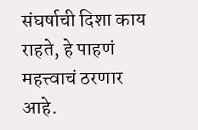संघर्षाची दिशा काय राहते, हे पाहणं महत्त्वाचं ठरणार आहे.